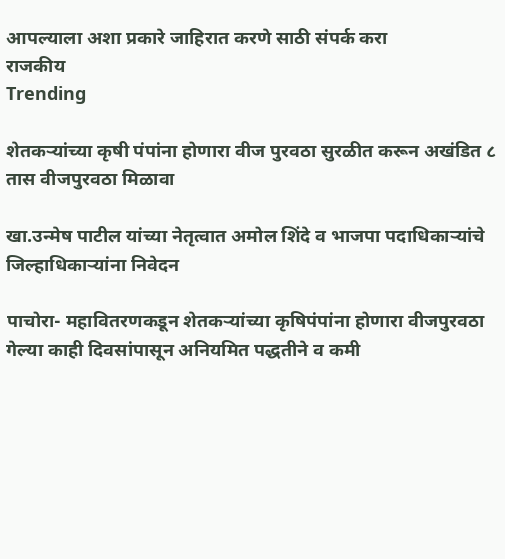आपल्याला अशा प्रकारे जाहिरात करणे साठी संपर्क करा
राजकीय
Trending

शेतकऱ्यांच्या कृषी पंपांना होणारा वीज पुरवठा सुरळीत करून अखंडित ८ तास वीजपुरवठा मिळावा

खा.उन्मेष पाटील यांच्या नेतृत्वात अमोल शिंदे व भाजपा पदाधिकाऱ्यांचे जिल्हाधिकार्‍यांना निवेदन

पाचोरा- महावितरणकडून शेतकऱ्यांच्या कृषिपंपांना होणारा वीजपुरवठा गेल्या काही दिवसांपासून अनियमित पद्धतीने व कमी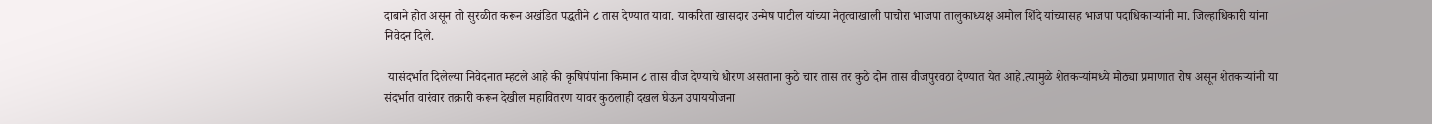दाबाने होत असून तो सुरळीत करून अखंडित पद्धतीने ८ तास देण्यात यावा. याकरिता खासदार उन्मेष पाटील यांच्या नेतृत्वाखाली पाचोरा भाजपा तालुकाध्यक्ष अमोल शिंदे यांच्यासह भाजपा पदाधिकाऱ्यांनी मा. जिल्हाधिकारी यांना निवेदन दिले.

 यासंदर्भात दिलेल्या निवेदनात म्हटले आहे की कृषिपंपांना किमान ८ तास वीज देण्याचे धोरण असताना कुठे चार तास तर कुठे दोन तास वीजपुरवठा देण्यात येत आहे.त्यामुळे शेतकऱ्यांमध्ये मोठ्या प्रमाणात रोष असून शेतकऱ्यांनी या संदर्भात वारंवार तक्रारी करून देखील महावितरण यावर कुठलाही दखल घेऊन उपाययोजना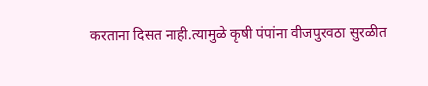करताना दिसत नाही.त्यामुळे कृषी पंपांना वीजपुरवठा सुरळीत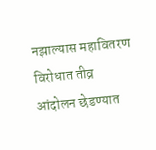नझाल्यास महावितरण विरोधात तीव्र आंदोलन छेडण्यात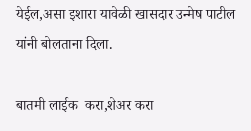येईल,असा इशारा यावेळी खासदार उन्मेष पाटील यांनी बोलताना दिला.

बातमी लाईक  करा,शेअर करा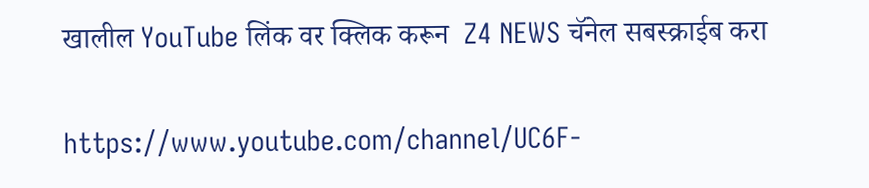खालील YouTube लिंक वर क्लिक करून  Z4 NEWS चॅनेल सबस्क्राईब करा

https://www.youtube.com/channel/UC6F-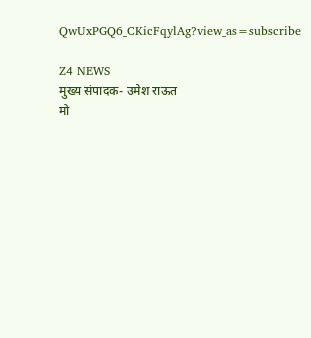QwUxPGQ6_CKicFqylAg?view_as=subscribe

Z4 NEWS
मुख्य संपादक- उमेश राऊत
मो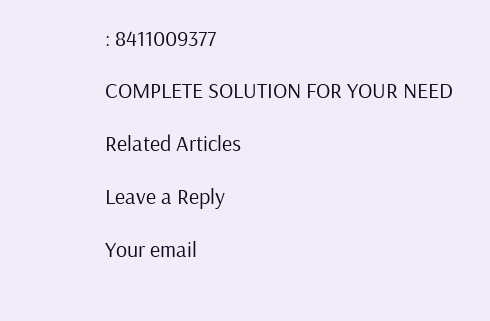: 8411009377

COMPLETE SOLUTION FOR YOUR NEED

Related Articles

Leave a Reply

Your email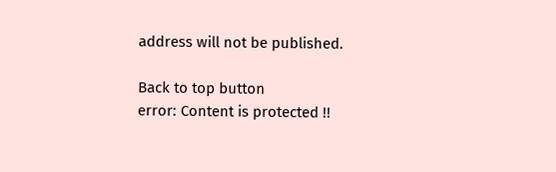address will not be published.

Back to top button
error: Content is protected !!